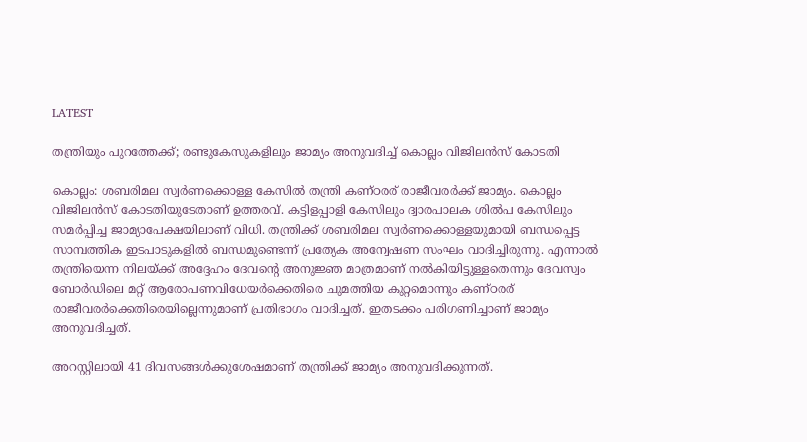LATEST

തന്ത്രിയും പുറത്തേക്ക്; രണ്ടുകേസുകളിലും ജാമ്യം അനുവദിച്ച് കൊല്ലം വിജിലൻസ് കോടതി

കൊല്ലം: ശബരിമല സ്വർണക്കൊള്ള കേസിൽ തന്ത്രി കണ്ഠരര് രാജീവരർക്ക് ജാമ്യം. കൊല്ലം വിജിലൻസ് കോടതിയുടേതാണ് ഉത്തരവ്. കട്ടിളപ്പാളി കേസിലും ദ്വാരപാലക ശിൽപ കേസിലും സമർപ്പിച്ച ജാമ്യാപേക്ഷയിലാണ് വിധി. തന്ത്രിക്ക് ശബരിമല സ്വർണക്കൊള്ളയുമായി ബന്ധപ്പെട്ട സാമ്പത്തിക ഇടപാടുകളിൽ ബന്ധമുണ്ടെന്ന് പ്രത്യേക അന്വേഷണ സംഘം വാദിച്ചിരുന്നു. എന്നാൽ തന്ത്രിയെന്ന നിലയ്ക്ക് അദ്ദേഹം ദേവന്റെ അനുജ്ഞ മാത്രമാണ് നൽകിയിട്ടുള്ളതെന്നും ദേവസ്വം ബോർഡിലെ മറ്റ് ആരോപണവിധേയർക്കെതിരെ ചുമത്തിയ കുറ്റമൊന്നും കണ്ഠരര് രാജീവരർക്കെതിരെയില്ലെന്നുമാണ് പ്രതിഭാഗം വാദിച്ചത്. ഇതടക്കം പരിഗണിച്ചാണ് ജാമ്യം അനുവദിച്ചത്.

അറസ്റ്റിലായി 41 ദിവസങ്ങൾക്കുശേഷമാണ് തന്ത്രിക്ക് ജാമ്യം അനുവദിക്കുന്നത്.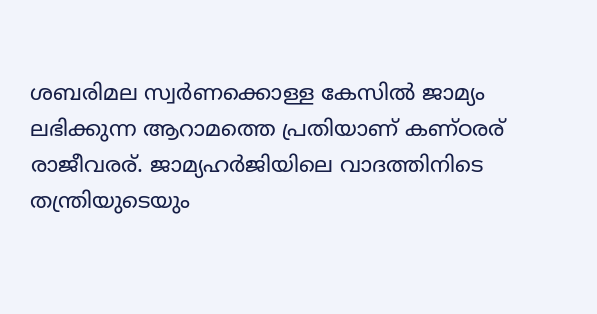ശബരിമല സ്വർണക്കൊള്ള കേസിൽ ജാമ്യം ലഭിക്കുന്ന ആറാമത്തെ പ്രതിയാണ് കണ്ഠരര് രാജീവരര്. ജാമ്യഹർജിയിലെ വാദത്തിനിടെ തന്ത്രിയുടെയും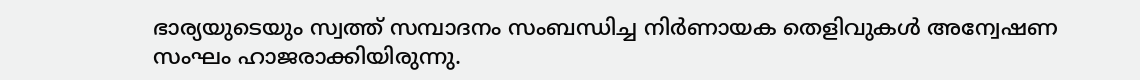ഭാര്യയുടെയും സ്വത്ത് സമ്പാദനം സംബന്ധിച്ച നിർണായക തെളിവുകൾ അന്വേഷണ സംഘം ഹാജരാക്കിയിരുന്നു.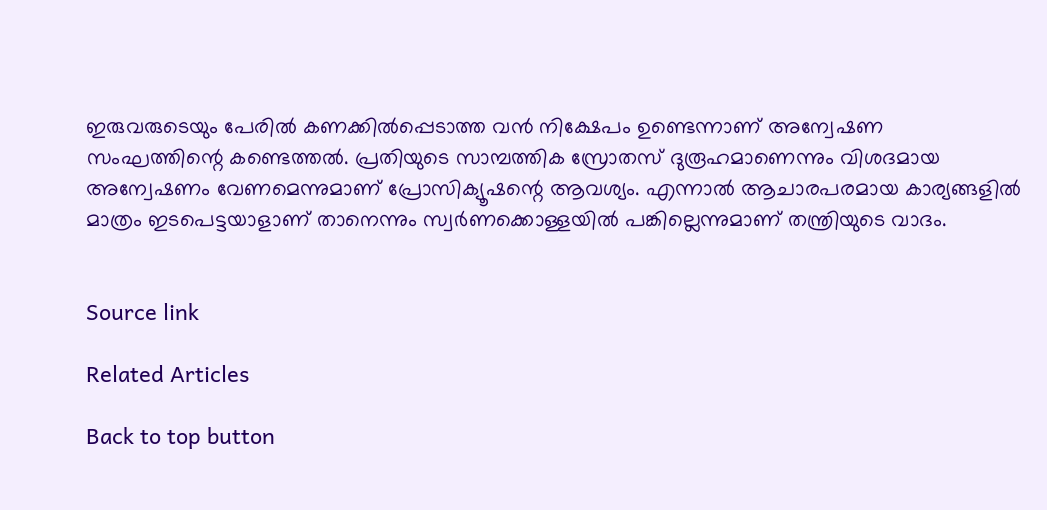ഇരുവരുടെയും പേരിൽ കണക്കിൽപ്പെടാത്ത വൻ നിക്ഷേപം ഉണ്ടെന്നാണ് അന്വേഷണ സംഘത്തിന്റെ കണ്ടെത്തൽ. പ്രതിയുടെ സാമ്പത്തിക സ്രോതസ് ദുരൂഹമാണെന്നും വിശദമായ അന്വേഷണം വേണമെന്നുമാണ് പ്രോസിക്യൂഷന്റെ ആവശ്യം. എന്നാൽ ആചാരപരമായ കാര്യങ്ങളിൽ മാത്രം ഇടപെട്ടയാളാണ് താനെന്നും സ്വർണക്കൊള്ളയിൽ പങ്കില്ലെന്നുമാണ് തന്ത്രിയുടെ വാദം.


Source link

Related Articles

Back to top button